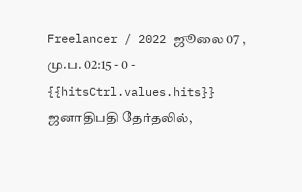Freelancer / 2022 ஜூலை 07 , மு.ப. 02:15 - 0 - {{hitsCtrl.values.hits}}
ஜனாதிபதி தேர்தலில்,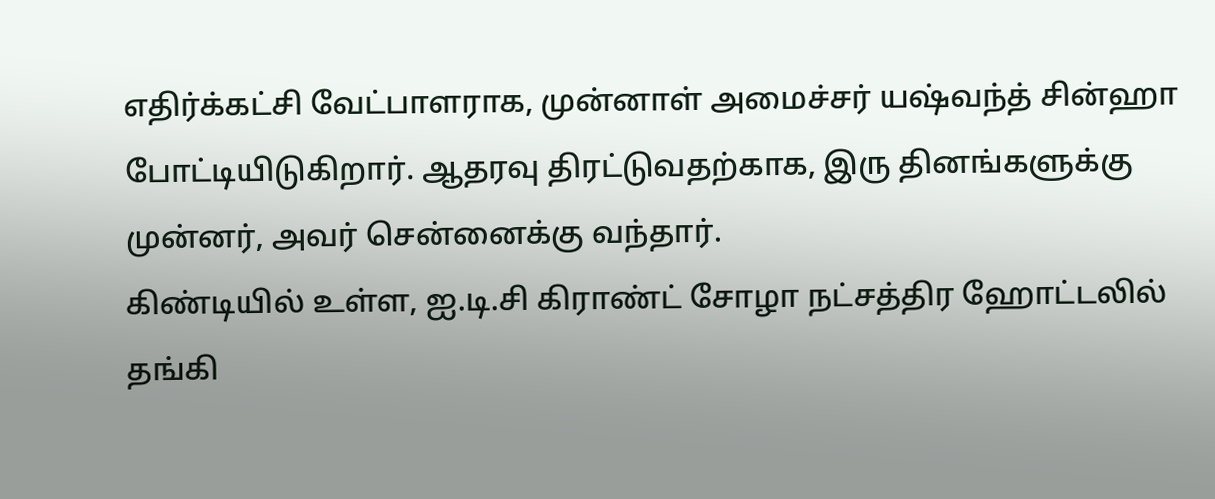எதிர்க்கட்சி வேட்பாளராக, முன்னாள் அமைச்சர் யஷ்வந்த் சின்ஹா போட்டியிடுகிறார். ஆதரவு திரட்டுவதற்காக, இரு தினங்களுக்கு முன்னர், அவர் சென்னைக்கு வந்தார்.
கிண்டியில் உள்ள, ஐ.டி.சி கிராண்ட் சோழா நட்சத்திர ஹோட்டலில் தங்கி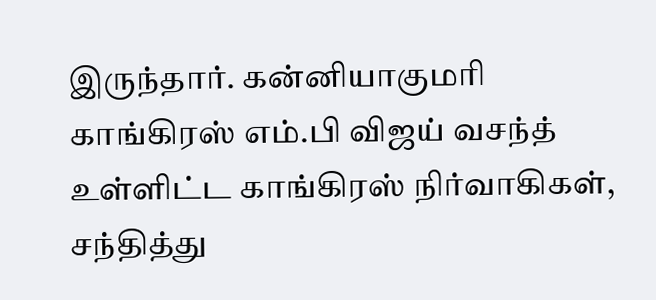இருந்தார். கன்னியாகுமரி காங்கிரஸ் எம்.பி விஜய் வசந்த் உள்ளிட்ட காங்கிரஸ் நிர்வாகிகள், சந்தித்து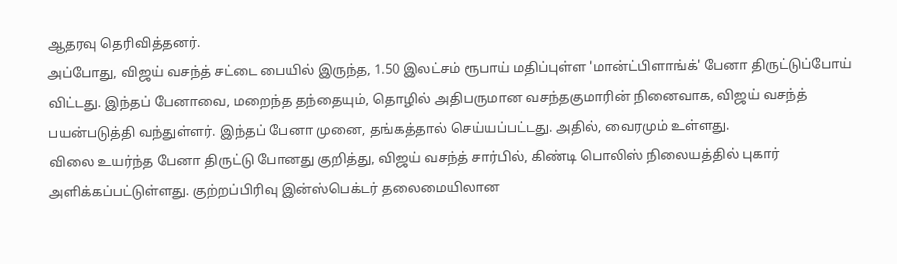ஆதரவு தெரிவித்தனர்.
அப்போது, விஜய் வசந்த் சட்டை பையில் இருந்த, 1.50 இலட்சம் ரூபாய் மதிப்புள்ள 'மான்ட்பிளாங்க்' பேனா திருட்டுப்போய் விட்டது. இந்தப் பேனாவை, மறைந்த தந்தையும், தொழில் அதிபருமான வசந்தகுமாரின் நினைவாக, விஜய் வசந்த் பயன்படுத்தி வந்துள்ளர். இந்தப் பேனா முனை, தங்கத்தால் செய்யப்பட்டது. அதில், வைரமும் உள்ளது.
விலை உயர்ந்த பேனா திருட்டு போனது குறித்து, விஜய் வசந்த் சார்பில், கிண்டி பொலிஸ் நிலையத்தில் புகார் அளிக்கப்பட்டுள்ளது. குற்றப்பிரிவு இன்ஸ்பெக்டர் தலைமையிலான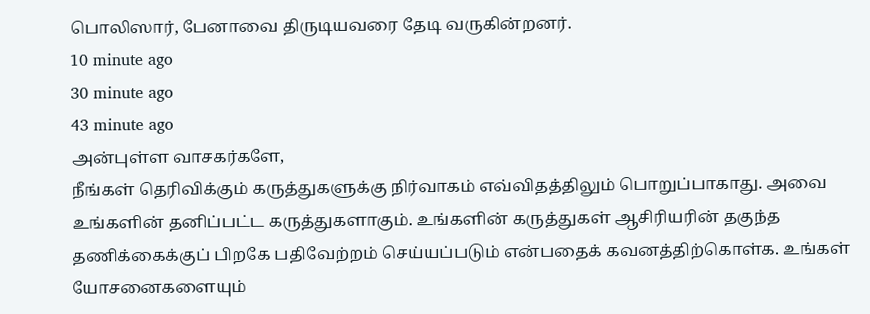பொலிஸார், பேனாவை திருடியவரை தேடி வருகின்றனர்.
10 minute ago
30 minute ago
43 minute ago
அன்புள்ள வாசகர்களே,
நீங்கள் தெரிவிக்கும் கருத்துகளுக்கு நிர்வாகம் எவ்விதத்திலும் பொறுப்பாகாது. அவை உங்களின் தனிப்பட்ட கருத்துகளாகும். உங்களின் கருத்துகள் ஆசிரியரின் தகுந்த தணிக்கைக்குப் பிறகே பதிவேற்றம் செய்யப்படும் என்பதைக் கவனத்திற்கொள்க. உங்கள் யோசனைகளையும்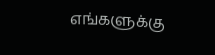எங்களுக்கு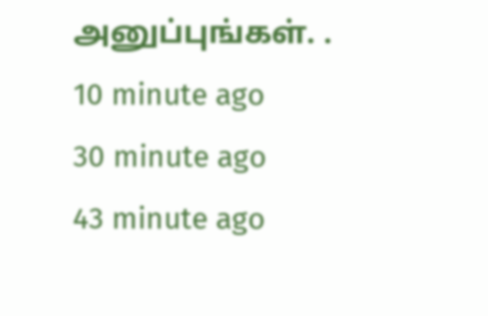அனுப்புங்கள். .
10 minute ago
30 minute ago
43 minute ago